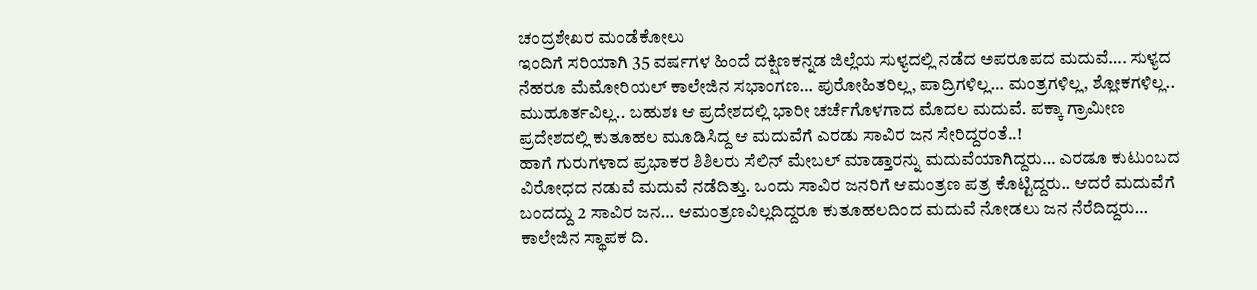ಚಂದ್ರಶೇಖರ ಮಂಡೆಕೋಲು
ಇಂದಿಗೆ ಸರಿಯಾಗಿ 35 ವರ್ಷಗಳ ಹಿಂದೆ ದಕ್ಷಿಣಕನ್ನಡ ಜಿಲ್ಲೆಯ ಸುಳ್ಯದಲ್ಲಿ ನಡೆದ ಅಪರೂಪದ ಮದುವೆ…. ಸುಳ್ಯದ ನೆಹರೂ ಮೆಮೋರಿಯಲ್ ಕಾಲೇಜಿನ ಸಭಾಂಗಣ… ಪುರೋಹಿತರಿಲ್ಲ, ಪಾದ್ರಿಗಳಿಲ್ಲ… ಮಂತ್ರಗಳಿಲ್ಲ, ಶ್ಲೋಕಗಳಿಲ್ಲ.. ಮುಹೂರ್ತವಿಲ್ಲ.. ಬಹುಶಃ ಆ ಪ್ರದೇಶದಲ್ಲಿ ಭಾರೀ ಚರ್ಚೆಗೊಳಗಾದ ಮೊದಲ ಮದುವೆ. ಪಕ್ಕಾ ಗ್ರಾಮೀಣ ಪ್ರದೇಶದಲ್ಲಿ ಕುತೂಹಲ ಮೂಡಿಸಿದ್ದ ಆ ಮದುವೆಗೆ ಎರಡು ಸಾವಿರ ಜನ ಸೇರಿದ್ದರಂತೆ..!
ಹಾಗೆ ಗುರುಗಳಾದ ಪ್ರಭಾಕರ ಶಿಶಿಲರು ಸೆಲಿನ್ ಮೇಬಲ್ ಮಾಡ್ತಾರನ್ನು ಮದುವೆಯಾಗಿದ್ದರು… ಎರಡೂ ಕುಟುಂಬದ ವಿರೋಧದ ನಡುವೆ ಮದುವೆ ನಡೆದಿತ್ತು. ಒಂದು ಸಾವಿರ ಜನರಿಗೆ ಆಮಂತ್ರಣ ಪತ್ರ ಕೊಟ್ಟಿದ್ದರು.. ಆದರೆ ಮದುವೆಗೆ ಬಂದದ್ದು 2 ಸಾವಿರ ಜನ… ಆಮಂತ್ರಣವಿಲ್ಲದಿದ್ದರೂ ಕುತೂಹಲದಿಂದ ಮದುವೆ ನೋಡಲು ಜನ ನೆರೆದಿದ್ದರು…
ಕಾಲೇಜಿನ ಸ್ಥಾಪಕ ದಿ.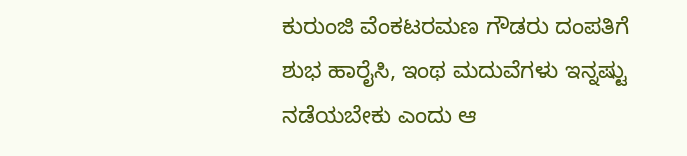ಕುರುಂಜಿ ವೆಂಕಟರಮಣ ಗೌಡರು ದಂಪತಿಗೆ ಶುಭ ಹಾರೈಸಿ, ಇಂಥ ಮದುವೆಗಳು ಇನ್ನಷ್ಟು ನಡೆಯಬೇಕು ಎಂದು ಆ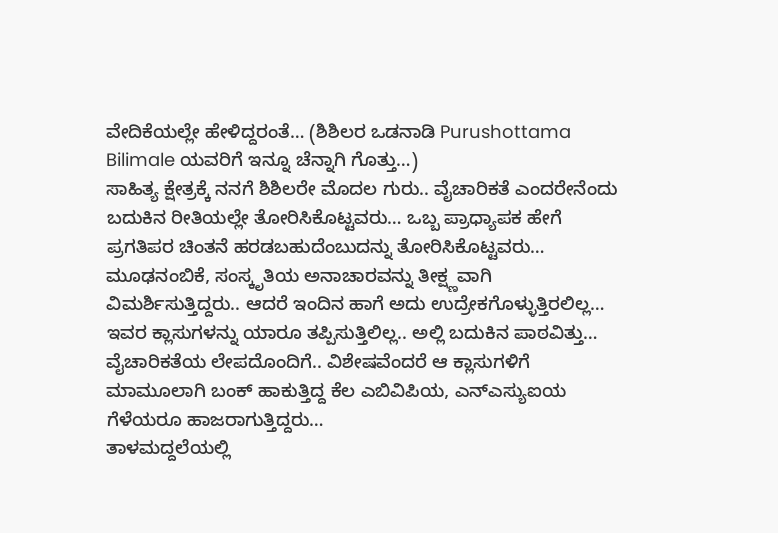ವೇದಿಕೆಯಲ್ಲೇ ಹೇಳಿದ್ದರಂತೆ… (ಶಿಶಿಲರ ಒಡನಾಡಿ Purushottama Bilimale ಯವರಿಗೆ ಇನ್ನೂ ಚೆನ್ನಾಗಿ ಗೊತ್ತು…)
ಸಾಹಿತ್ಯ ಕ್ಷೇತ್ರಕ್ಕೆ ನನಗೆ ಶಿಶಿಲರೇ ಮೊದಲ ಗುರು.. ವೈಚಾರಿಕತೆ ಎಂದರೇನೆಂದು ಬದುಕಿನ ರೀತಿಯಲ್ಲೇ ತೋರಿಸಿಕೊಟ್ಟವರು… ಒಬ್ಬ ಪ್ರಾಧ್ಯಾಪಕ ಹೇಗೆ ಪ್ರಗತಿಪರ ಚಿಂತನೆ ಹರಡಬಹುದೆಂಬುದನ್ನು ತೋರಿಸಿಕೊಟ್ಟವರು… ಮೂಢನಂಬಿಕೆ, ಸಂಸ್ಕೃತಿಯ ಅನಾಚಾರವನ್ನು ತೀಕ್ಷ್ಣವಾಗಿ ವಿಮರ್ಶಿಸುತ್ತಿದ್ದರು.. ಆದರೆ ಇಂದಿನ ಹಾಗೆ ಅದು ಉದ್ರೇಕಗೊಳ್ಳುತ್ತಿರಲಿಲ್ಲ…
ಇವರ ಕ್ಲಾಸುಗಳನ್ನು ಯಾರೂ ತಪ್ಪಿಸುತ್ತಿಲಿಲ್ಲ.. ಅಲ್ಲಿ ಬದುಕಿನ ಪಾಠವಿತ್ತು… ವೈಚಾರಿಕತೆಯ ಲೇಪದೊಂದಿಗೆ.. ವಿಶೇಷವೆಂದರೆ ಆ ಕ್ಲಾಸುಗಳಿಗೆ ಮಾಮೂಲಾಗಿ ಬಂಕ್ ಹಾಕುತ್ತಿದ್ದ ಕೆಲ ಎಬಿವಿಪಿಯ, ಎನ್ಎಸ್ಯುಐಯ ಗೆಳೆಯರೂ ಹಾಜರಾಗುತ್ತಿದ್ದರು…
ತಾಳಮದ್ದಲೆಯಲ್ಲಿ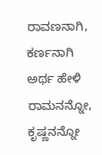ರಾವಣನಾಗಿ, ಕರ್ಣನಾಗಿ ಅರ್ಥ ಹೇಳಿ ರಾಮನನ್ನೋ, ಕೃಷ್ಣನನ್ನೋ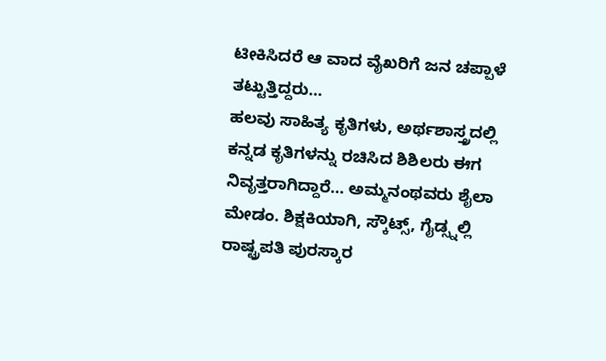ಟೀಕಿಸಿದರೆ ಆ ವಾದ ವೈಖರಿಗೆ ಜನ ಚಪ್ಪಾಳೆ ತಟ್ಟುತ್ತಿದ್ದರು…
ಹಲವು ಸಾಹಿತ್ಯ ಕೃತಿಗಳು, ಅರ್ಥಶಾಸ್ತ್ರದಲ್ಲಿ ಕನ್ನಡ ಕೃತಿಗಳನ್ನು ರಚಿಸಿದ ಶಿಶಿಲರು ಈಗ ನಿವೃತ್ತರಾಗಿದ್ದಾರೆ… ಅಮ್ಮನಂಥವರು ಶೈಲಾ ಮೇಡಂ. ಶಿಕ್ಷಕಿಯಾಗಿ, ಸ್ಕೌಟ್ಸ್, ಗೈಡ್ಸ್ನಲ್ಲಿ ರಾಷ್ಟ್ರಪತಿ ಪುರಸ್ಕಾರ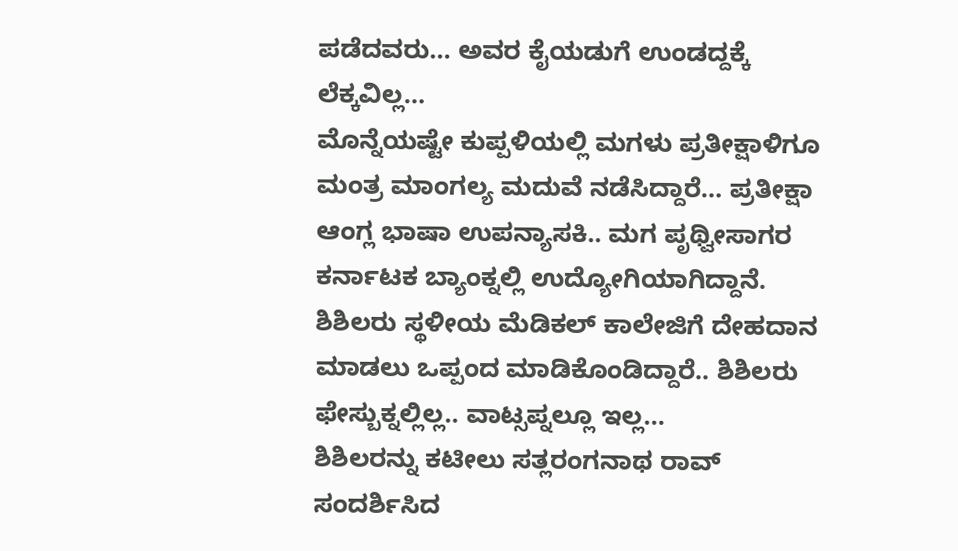ಪಡೆದವರು… ಅವರ ಕೈಯಡುಗೆ ಉಂಡದ್ದಕ್ಕೆ ಲೆಕ್ಕವಿಲ್ಲ…
ಮೊನ್ನೆಯಷ್ಟೇ ಕುಪ್ಪಳಿಯಲ್ಲಿ ಮಗಳು ಪ್ರತೀಕ್ಷಾಳಿಗೂ ಮಂತ್ರ ಮಾಂಗಲ್ಯ ಮದುವೆ ನಡೆಸಿದ್ದಾರೆ… ಪ್ರತೀಕ್ಷಾ ಆಂಗ್ಲ ಭಾಷಾ ಉಪನ್ಯಾಸಕಿ.. ಮಗ ಪೃಥ್ವೀಸಾಗರ ಕರ್ನಾಟಕ ಬ್ಯಾಂಕ್ನಲ್ಲಿ ಉದ್ಯೋಗಿಯಾಗಿದ್ದಾನೆ.
ಶಿಶಿಲರು ಸ್ಥಳೀಯ ಮೆಡಿಕಲ್ ಕಾಲೇಜಿಗೆ ದೇಹದಾನ ಮಾಡಲು ಒಪ್ಪಂದ ಮಾಡಿಕೊಂಡಿದ್ದಾರೆ.. ಶಿಶಿಲರು ಫೇಸ್ಬುಕ್ನಲ್ಲಿಲ್ಲ.. ವಾಟ್ಸಪ್ನಲ್ಲೂ ಇಲ್ಲ…
ಶಿಶಿಲರನ್ನು ಕಟೀಲು ಸತ್ಲರಂಗನಾಥ ರಾವ್ ಸಂದರ್ಶಿಸಿದ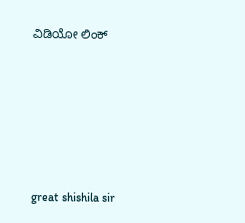ವಿಡಿಯೋ ಲಿಂಕ್






great shishila sir